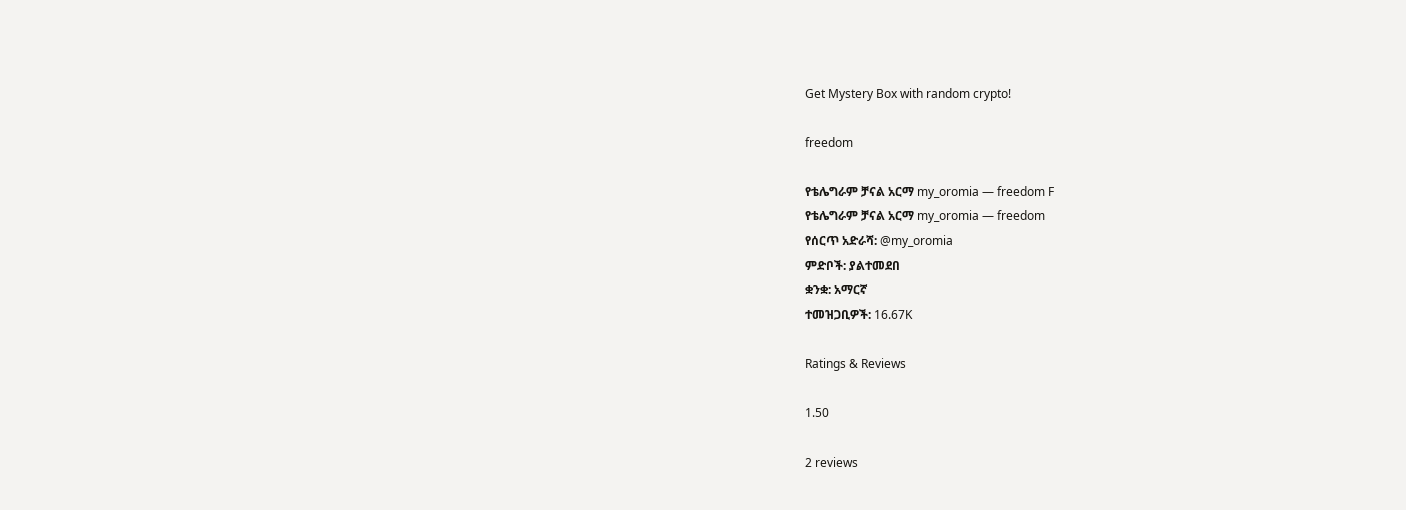Get Mystery Box with random crypto!

freedom

የቴሌግራም ቻናል አርማ my_oromia — freedom F
የቴሌግራም ቻናል አርማ my_oromia — freedom
የሰርጥ አድራሻ: @my_oromia
ምድቦች: ያልተመደበ
ቋንቋ: አማርኛ
ተመዝጋቢዎች: 16.67K

Ratings & Reviews

1.50

2 reviews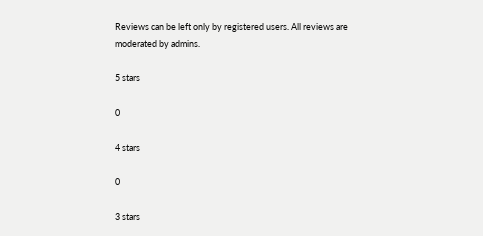Reviews can be left only by registered users. All reviews are moderated by admins.

5 stars

0

4 stars

0

3 stars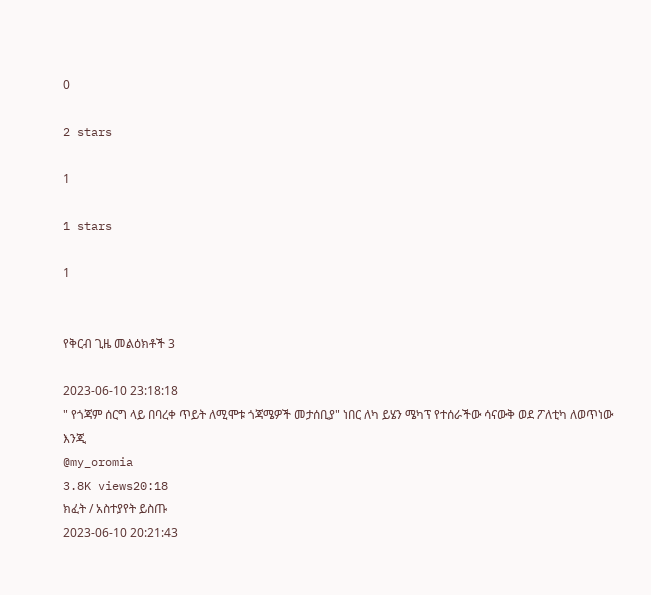0

2 stars

1

1 stars

1


የቅርብ ጊዜ መልዕክቶች 3

2023-06-10 23:18:18
" የጎጃም ሰርግ ላይ በባረቀ ጥይት ለሚሞቱ ጎጃሜዎች መታሰቢያ" ነበር ለካ ይሄን ሜካፕ የተሰራችው ሳናውቅ ወደ ፖለቲካ ለወጥነው እንጂ
@my_oromia
3.8K views20:18
ክፈት / አስተያየት ይስጡ
2023-06-10 20:21:43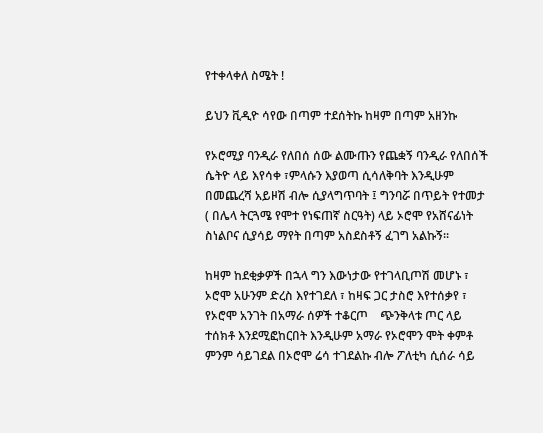የተቀላቀለ ስሜት !

ይህን ቪዲዮ ሳየው በጣም ተደሰትኩ ከዛም በጣም አዘንኩ

የኦሮሚያ ባንዲራ የለበሰ ሰው ልሙጡን የጨቋኝ ባንዲራ የለበሰች ሴትዮ ላይ እየሳቀ ፣ምላሱን እያወጣ ሲሳለቅባት እንዲሁም በመጨረሻ አይዞሽ ብሎ ሲያላግጥባት ፤ ግንባሯ በጥይት የተመታ ( በሌላ ትርጓሜ የሞተ የነፍጠኛ ስርዓት) ላይ ኦሮሞ የአሸናፊነት ስነልቦና ሲያሳይ ማየት በጣም አስደስቶኝ ፈገግ አልኩኝ።

ከዛም ከደቂቃዎች በኋላ ግን እውነታው የተገላቢጦሽ መሆኑ ፣ ኦሮሞ አሁንም ድረስ እየተገደለ ፣ ከዛፍ ጋር ታስሮ እየተሰቃየ ፣ የኦሮሞ አንገት በአማራ ሰዎች ተቆርጦ    ጭንቅላቱ ጦር ላይ ተሰክቶ እንደሚፎከርበት እንዲሁም አማራ የኦሮሞን ሞት ቀምቶ ምንም ሳይገደል በኦሮሞ ሬሳ ተገደልኩ ብሎ ፖለቲካ ሲሰራ ሳይ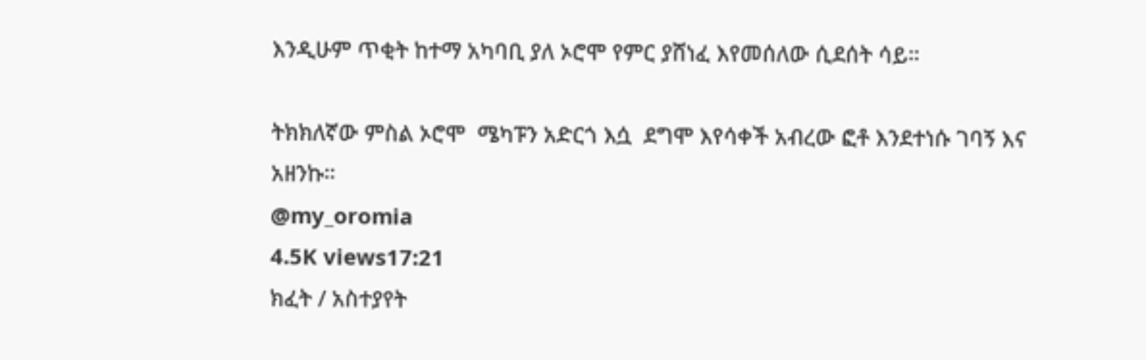እንዲሁም ጥቂት ከተማ አካባቢ ያለ ኦሮሞ የምር ያሸነፈ እየመሰለው ሲደሰት ሳይ።

ትክክለኛው ምስል ኦሮሞ  ሜካፑን አድርጎ እሷ  ደግሞ እየሳቀች አብረው ፎቶ እንደተነሱ ገባኝ እና አዘንኩ።
@my_oromia
4.5K views17:21
ክፈት / አስተያየት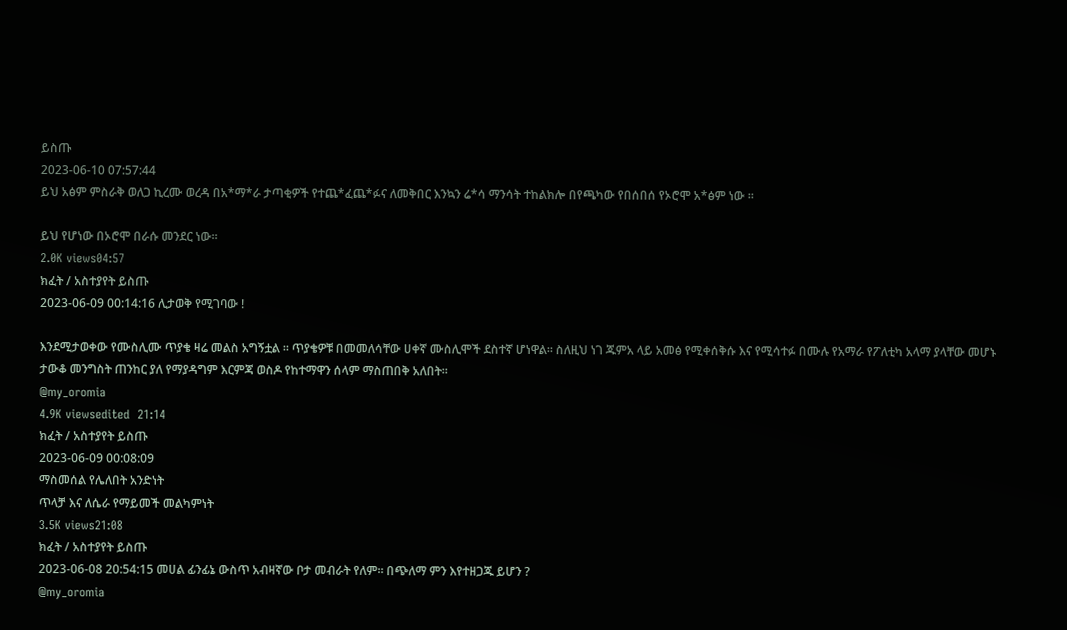ይስጡ
2023-06-10 07:57:44
ይህ አፅም ምስራቅ ወለጋ ኪረሙ ወረዳ በአ*ማ*ራ ታጣቂዎች የተጨ*ፈጨ*ፉና ለመቅበር እንኳን ሬ*ሳ ማንሳት ተከልክሎ በየጫካው የበሰበሰ የኦሮሞ አ*ፅም ነው ።

ይህ የሆነው በኦሮሞ በራሱ መንደር ነው።
2.0K views04:57
ክፈት / አስተያየት ይስጡ
2023-06-09 00:14:16 ሊታወቅ የሚገባው !

እንደሚታወቀው የሙስሊሙ ጥያቄ ዛሬ መልስ አግኝቷል ። ጥያቄዎቹ በመመለሳቸው ሀቀኛ ሙስሊሞች ደስተኛ ሆነዋል። ስለዚህ ነገ ጁምአ ላይ አመፅ የሚቀሰቅሱ እና የሚሳተፉ በሙሉ የአማራ የፖለቲካ አላማ ያላቸው መሆኑ ታውቆ መንግስት ጠንከር ያለ የማያዳግም እርምጃ ወስዶ የከተማዋን ሰላም ማስጠበቅ አለበት።
@my_oromia
4.9K viewsedited  21:14
ክፈት / አስተያየት ይስጡ
2023-06-09 00:08:09
ማስመሰል የሌለበት አንድነት
ጥላቻ እና ለሴራ የማይመች መልካምነት
3.5K views21:08
ክፈት / አስተያየት ይስጡ
2023-06-08 20:54:15 መሀል ፊንፊኔ ውስጥ አብዛኛው ቦታ መብራት የለም። በጭለማ ምን እየተዘጋጁ ይሆን ?
@my_oromia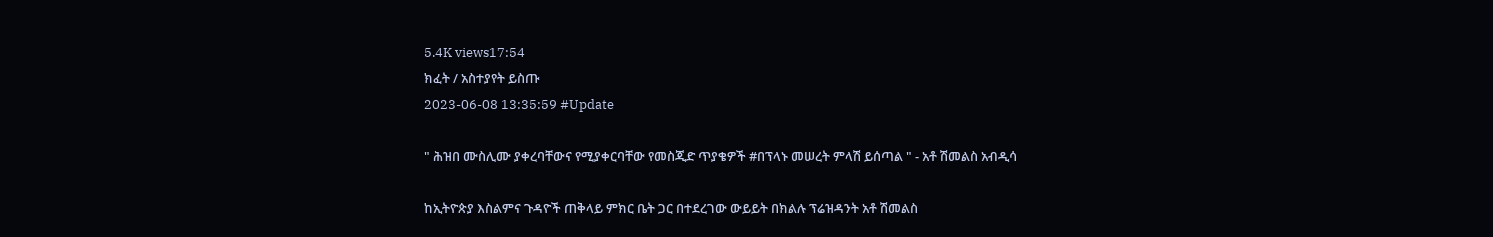5.4K views17:54
ክፈት / አስተያየት ይስጡ
2023-06-08 13:35:59 #Update

" ሕዝበ ሙስሊሙ ያቀረባቸውና የሚያቀርባቸው የመስጂድ ጥያቄዎች #በፕላኑ መሠረት ምላሽ ይሰጣል " - አቶ ሽመልስ አብዲሳ

ከኢትዮጵያ እስልምና ጉዳዮች ጠቅላይ ምክር ቤት ጋር በተደረገው ውይይት በክልሉ ፕሬዝዳንት አቶ ሽመልስ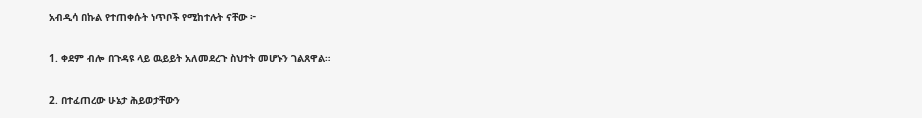አብዲሳ በኩል የተጠቀሱት ነጥቦች የሚከተሉት ናቸው ፦

1. ቀደም ብሎ በጉዳዩ ላይ ዉይይት አለመደረጉ ስህተት መሆኑን ገልጸዋል።

2. በተፈጠረው ሁኔታ ሕይወታቸውን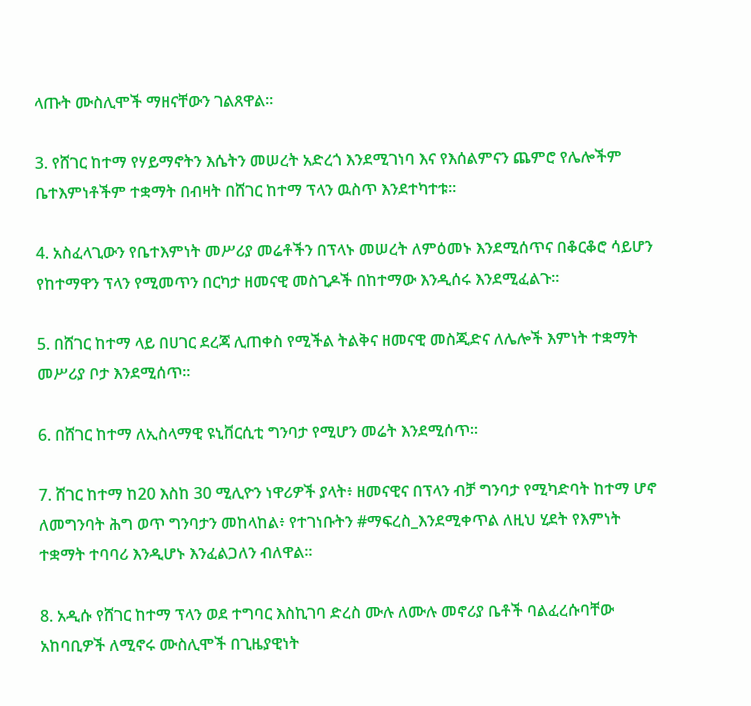ላጡት ሙስሊሞች ማዘናቸውን ገልጸዋል።

3. የሸገር ከተማ የሃይማኖትን እሴትን መሠረት አድረጎ እንደሚገነባ እና የእሰልምናን ጨምሮ የሌሎችም ቤተእምነቶችም ተቋማት በብዛት በሸገር ከተማ ፕላን ዉስጥ እንደተካተቱ።

4. አስፈላጊውን የቤተእምነት መሥሪያ መሬቶችን በፕላኑ መሠረት ለምዕመኑ እንደሚሰጥና በቆርቆሮ ሳይሆን የከተማዋን ፕላን የሚመጥን በርካታ ዘመናዊ መስጊዶች በከተማው እንዲሰሩ እንደሚፈልጉ።

5. በሸገር ከተማ ላይ በሀገር ደረጃ ሊጠቀስ የሚችል ትልቅና ዘመናዊ መስጂድና ለሌሎች እምነት ተቋማት መሥሪያ ቦታ እንደሚሰጥ።

6. በሸገር ከተማ ለኢስላማዊ ዩኒቨርሲቲ ግንባታ የሚሆን መሬት እንደሚሰጥ።

7. ሸገር ከተማ ከ20 እስከ 30 ሚሊዮን ነዋሪዎች ያላት፥ ዘመናዊና በፕላን ብቻ ግንባታ የሚካድባት ከተማ ሆኖ ለመግንባት ሕግ ወጥ ግንባታን መከላከል፥ የተገነቡትን #ማፍረስ_እንደሚቀጥል ለዚህ ሂደት የእምነት ተቋማት ተባባሪ እንዲሆኑ እንፈልጋለን ብለዋል።

8. አዲሱ የሸገር ከተማ ፕላን ወደ ተግባር እስኪገባ ድረስ ሙሉ ለሙሉ መኖሪያ ቤቶች ባልፈረሱባቸው አከባቢዎች ለሚኖሩ ሙስሊሞች በጊዜያዊነት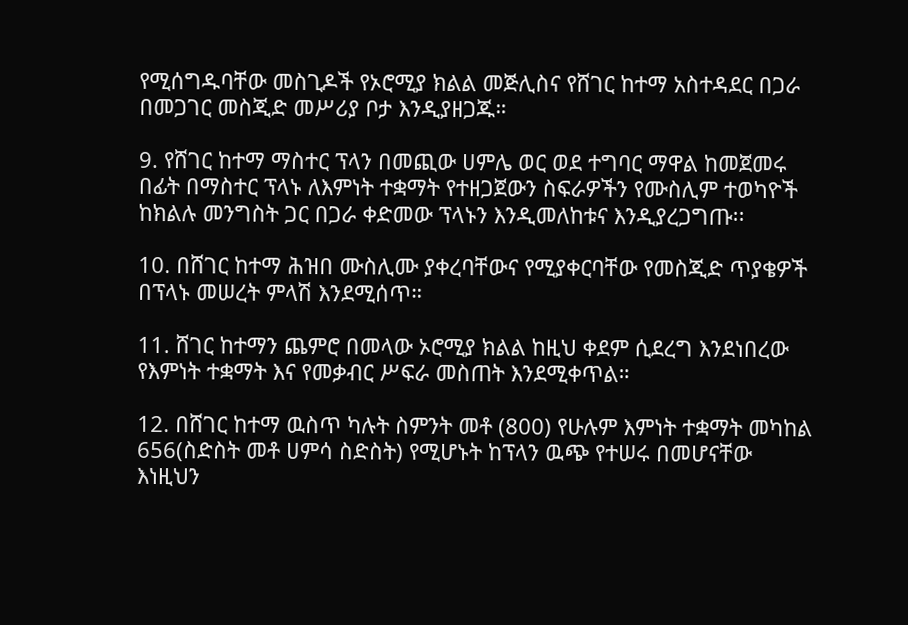የሚሰግዱባቸው መስጊዶች የኦሮሚያ ክልል መጅሊስና የሸገር ከተማ አስተዳደር በጋራ በመጋገር መስጂድ መሥሪያ ቦታ እንዲያዘጋጁ።

9. የሸገር ከተማ ማስተር ፕላን በመጪው ሀምሌ ወር ወደ ተግባር ማዋል ከመጀመሩ በፊት በማስተር ፕላኑ ለእምነት ተቋማት የተዘጋጀውን ስፍራዎችን የሙስሊም ተወካዮች ከክልሉ መንግስት ጋር በጋራ ቀድመው ፕላኑን እንዲመለከቱና እንዲያረጋግጡ፡፡

10. በሸገር ከተማ ሕዝበ ሙስሊሙ ያቀረባቸውና የሚያቀርባቸው የመስጂድ ጥያቄዎች በፕላኑ መሠረት ምላሽ እንደሚሰጥ።

11. ሸገር ከተማን ጨምሮ በመላው ኦሮሚያ ክልል ከዚህ ቀደም ሲደረግ እንደነበረው የእምነት ተቋማት እና የመቃብር ሥፍራ መስጠት እንደሚቀጥል።

12. በሸገር ከተማ ዉስጥ ካሉት ስምንት መቶ (800) የሁሉም እምነት ተቋማት መካከል 656(ስድስት መቶ ሀምሳ ስድስት) የሚሆኑት ከፕላን ዉጭ የተሠሩ በመሆናቸው እነዚህን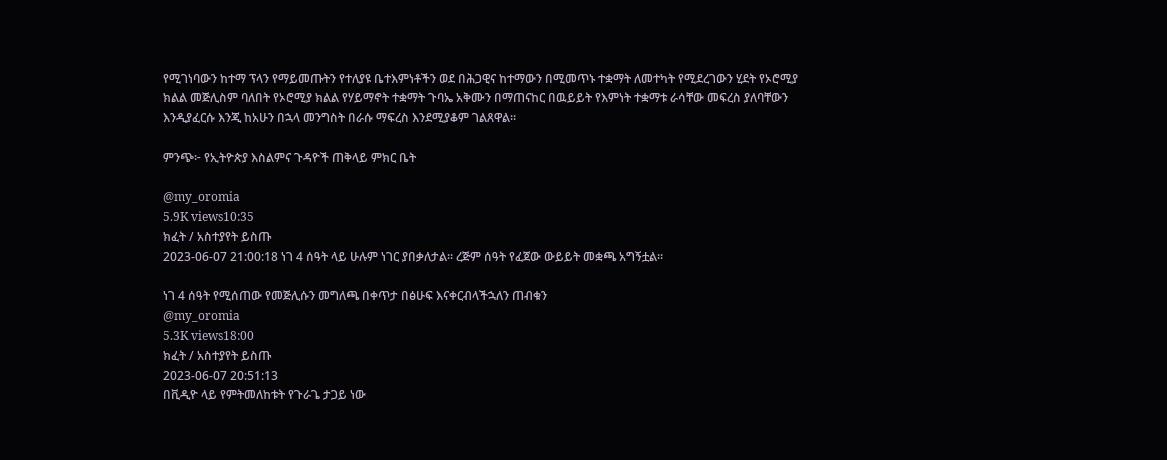የሚገነባውን ከተማ ፕላን የማይመጡትን የተለያዩ ቤተእምነቶችን ወደ በሕጋዊና ከተማውን በሚመጥኑ ተቋማት ለመተካት የሚደረገውን ሂደት የኦሮሚያ ክልል መጅሊስም ባለበት የኦሮሚያ ክልል የሃይማኖት ተቋማት ጉባኤ አቅሙን በማጠናከር በዉይይት የእምነት ተቋማቱ ራሳቸው መፍረስ ያለባቸውን እንዲያፈርሱ እንጂ ከአሁን በኋላ መንግስት በራሱ ማፍረስ እንደሚያቆም ገልጸዋል።

ምንጭ፦ የኢትዮጵያ እስልምና ጉዳዮች ጠቅላይ ምክር ቤት

@my_oromia
5.9K views10:35
ክፈት / አስተያየት ይስጡ
2023-06-07 21:00:18 ነገ 4 ሰዓት ላይ ሁሉም ነገር ያበቃለታል። ረጅም ሰዓት የፈጀው ውይይት መቋጫ አግኝቷል።

ነገ 4 ሰዓት የሚሰጠው የመጅሊሱን መግለጫ በቀጥታ በፅሁፍ እናቀርብላችኋለን ጠብቁን
@my_oromia
5.3K views18:00
ክፈት / አስተያየት ይስጡ
2023-06-07 20:51:13
በቪዲዮ ላይ የምትመለከቱት የጉራጌ ታጋይ ነው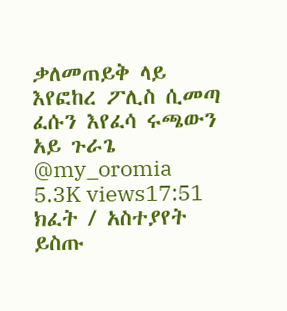ቃለመጠይቅ ላይ እየፎከረ ፖሊስ ሲመጣ ፈሱን እየፈሳ ሩጫውን
አይ ጉራጌ
@my_oromia
5.3K views17:51
ክፈት / አስተያየት ይስጡ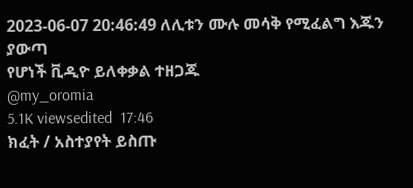2023-06-07 20:46:49 ለሊቱን ሙሉ መሳቅ የሚፈልግ እጁን ያውጣ
የሆነች ቪዲዮ ይለቀቃል ተዘጋጁ
@my_oromia
5.1K viewsedited  17:46
ክፈት / አስተያየት ይስጡ